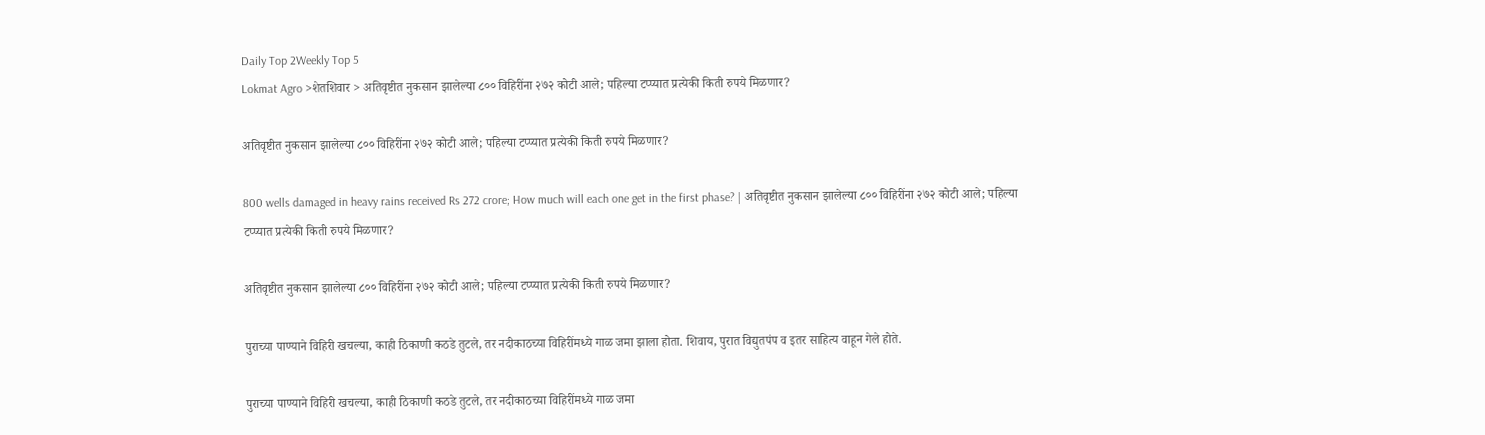Daily Top 2Weekly Top 5
Lokmat Agro >शेतशिवार > अतिवृष्टीत नुकसान झालेल्या ८०० विहिरींना २७२ कोटी आले; पहिल्या टप्प्यात प्रत्येकी किती रुपये मिळणार?

अतिवृष्टीत नुकसान झालेल्या ८०० विहिरींना २७२ कोटी आले; पहिल्या टप्प्यात प्रत्येकी किती रुपये मिळणार?

800 wells damaged in heavy rains received Rs 272 crore; How much will each one get in the first phase? | अतिवृष्टीत नुकसान झालेल्या ८०० विहिरींना २७२ कोटी आले; पहिल्या टप्प्यात प्रत्येकी किती रुपये मिळणार?

अतिवृष्टीत नुकसान झालेल्या ८०० विहिरींना २७२ कोटी आले; पहिल्या टप्प्यात प्रत्येकी किती रुपये मिळणार?

पुराच्या पाण्याने विहिरी खचल्या, काही ठिकाणी कठडे तुटले, तर नदीकाठच्या विहिरींमध्ये गाळ जमा झाला होता. शिवाय, पुरात विद्युतपंप व इतर साहित्य वाहून गेले होते.

पुराच्या पाण्याने विहिरी खचल्या, काही ठिकाणी कठडे तुटले, तर नदीकाठच्या विहिरींमध्ये गाळ जमा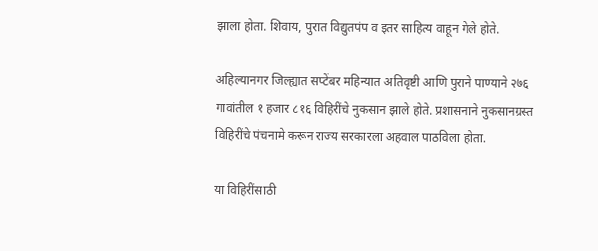झाला होता. शिवाय, पुरात विद्युतपंप व इतर साहित्य वाहून गेले होते.

अहिल्यानगर जिल्ह्यात सप्टेंबर महिन्यात अतिवृष्टी आणि पुराने पाण्याने २७६ गावांतील १ हजार ८१६ विहिरींचे नुकसान झाले होते. प्रशासनाने नुकसानग्रस्त विहिरींचे पंचनामे करून राज्य सरकारला अहवाल पाठविला होता.

या विहिरींसाठी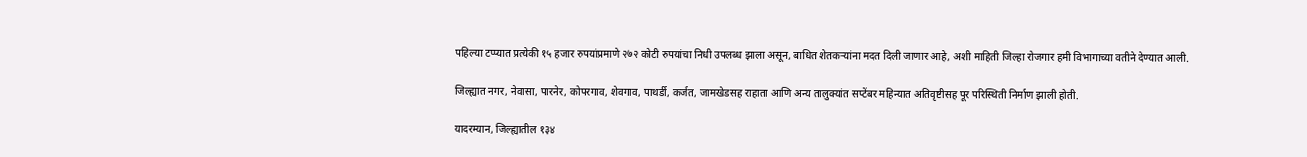पहिल्या टप्प्यात प्रत्येकी १५ हजार रुपयांप्रमाणे २७२ कोटी रुपयांचा निधी उपलब्ध झाला असून, बाधित शेतकऱ्यांना मदत दिली जाणार आहे, अशी माहिती जिल्हा रोजगार हमी विभागाच्या वतीने देण्यात आली.

जिल्ह्यात नगर, नेवासा, पारनेर, कोपरगाव, शेवगाव, पाथर्डी, कर्जत, जामखेडसह राहाता आणि अन्य तालुक्यांत सप्टेंबर महिन्यात अतिवृष्टीसह पूर परिस्थिती निर्माण झाली होती.

यादरम्यान, जिल्ह्यातील १३४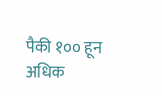पैकी १०० हून अधिक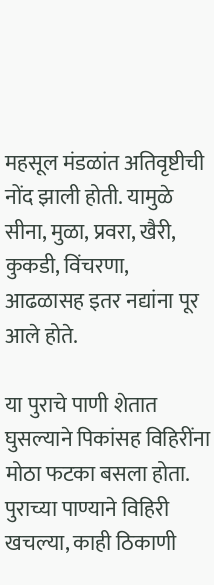महसूल मंडळांत अतिवृष्टीची नोंद झाली होती. यामुळे सीना, मुळा, प्रवरा, खैरी, कुकडी, विंचरणा, आढळासह इतर नद्यांना पूर आले होते.

या पुराचे पाणी शेतात घुसल्याने पिकांसह विहिरींना मोठा फटका बसला होता. पुराच्या पाण्याने विहिरी खचल्या, काही ठिकाणी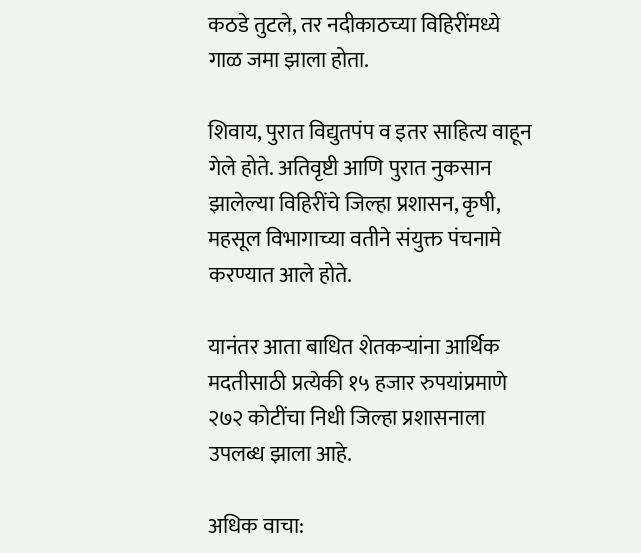कठडे तुटले, तर नदीकाठच्या विहिरींमध्ये गाळ जमा झाला होता.

शिवाय, पुरात विद्युतपंप व इतर साहित्य वाहून गेले होते. अतिवृष्टी आणि पुरात नुकसान झालेल्या विहिरींचे जिल्हा प्रशासन, कृषी, महसूल विभागाच्या वतीने संयुक्त पंचनामे करण्यात आले होते.

यानंतर आता बाधित शेतकऱ्यांना आर्थिक मदतीसाठी प्रत्येकी १५ हजार रुपयांप्रमाणे २७२ कोटींचा निधी जिल्हा प्रशासनाला उपलब्ध झाला आहे.

अधिक वाचा: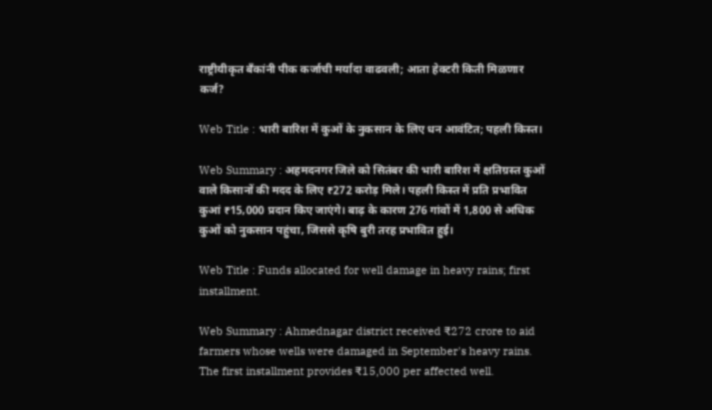राष्ट्रीयीकृत बँकांनी पीक कर्जाची मर्यादा वाढवली; आता हेक्टरी किती मिळणार कर्ज?

Web Title : भारी बारिश में कुओं के नुकसान के लिए धन आवंटित; पहली किस्त।

Web Summary : अहमदनगर जिले को सितंबर की भारी बारिश में क्षतिग्रस्त कुओं वाले किसानों की मदद के लिए ₹272 करोड़ मिले। पहली किस्त में प्रति प्रभावित कुआं ₹15,000 प्रदान किए जाएंगे। बाढ़ के कारण 276 गांवों में 1,800 से अधिक कुओं को नुकसान पहुंचा, जिससे कृषि बुरी तरह प्रभावित हुई।

Web Title : Funds allocated for well damage in heavy rains; first installment.

Web Summary : Ahmednagar district received ₹272 crore to aid farmers whose wells were damaged in September's heavy rains. The first installment provides ₹15,000 per affected well.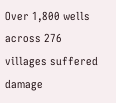Over 1,800 wells across 276 villages suffered damage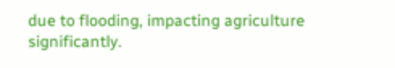due to flooding, impacting agriculture significantly.